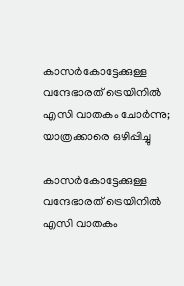കാസര്‍കോട്ടേക്കുള്ള വന്ദേഭാരത് ട്രെയിനില്‍ എസി വാതകം ചോര്‍ന്നു; യാത്രക്കാരെ ഒഴിപ്പിച്ചു

കാസര്‍കോട്ടേക്കുള്ള വന്ദേഭാരത് ട്രെയിനില്‍ എസി വാതകം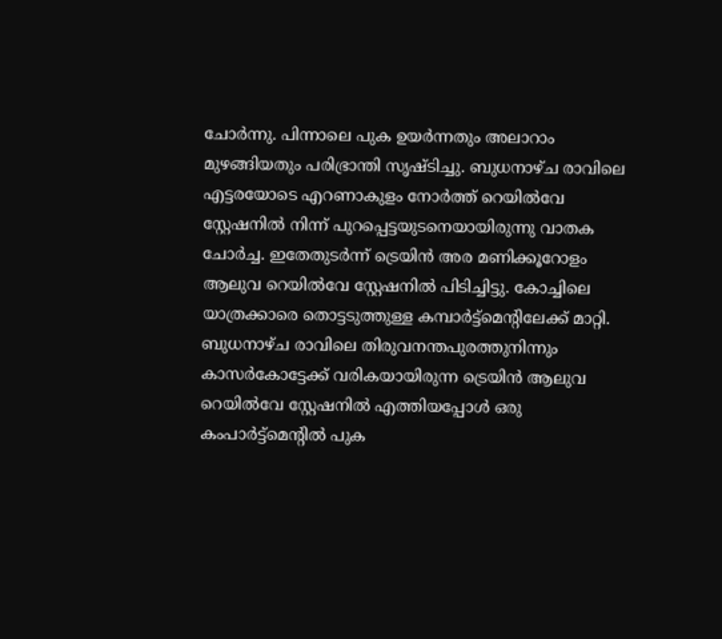ചോര്‍ന്നു. പിന്നാലെ പുക ഉയര്‍ന്നതും അലാറാം മുഴങ്ങിയതും പരിഭ്രാന്തി സൃഷ്ടിച്ചു. ബുധനാഴ്ച രാവിലെ എട്ടരയോടെ എറണാകുളം നോര്‍ത്ത് റെയില്‍വേ സ്റ്റേഷനില്‍ നിന്ന് പുറപ്പെട്ടയുടനെയായിരുന്നു വാതക ചോര്‍ച്ച. ഇതേതുടര്‍ന്ന് ട്രെയിന്‍ അര മണിക്കൂറോളം ആലുവ റെയില്‍വേ സ്റ്റേഷനില്‍ പിടിച്ചിട്ടു. കോച്ചിലെ യാത്രക്കാരെ തൊട്ടടുത്തുള്ള കമ്പാര്‍ട്ട്‌മെന്റിലേക്ക് മാറ്റി. ബുധനാഴ്ച രാവിലെ തിരുവനന്തപുരത്തുനിന്നും കാസര്‍കോട്ടേക്ക് വരികയായിരുന്ന ട്രെയിന്‍ ആലുവ റെയില്‍വേ സ്റ്റേഷനില്‍ എത്തിയപ്പോള്‍ ഒരു കംപാര്‍ട്ട്‌മെന്റില്‍ പുക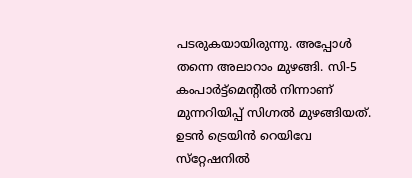പടരുകയായിരുന്നു. അപ്പോള്‍ തന്നെ അലാറാം മുഴങ്ങി. സി-5 കംപാര്‍ട്ട്മെന്റില്‍ നിന്നാണ് മുന്നറിയിപ്പ് സിഗ്നല്‍ മുഴങ്ങിയത്. ഉടന്‍ ട്രെയിന്‍ റെയിവേ സ്‌റ്റേഷനില്‍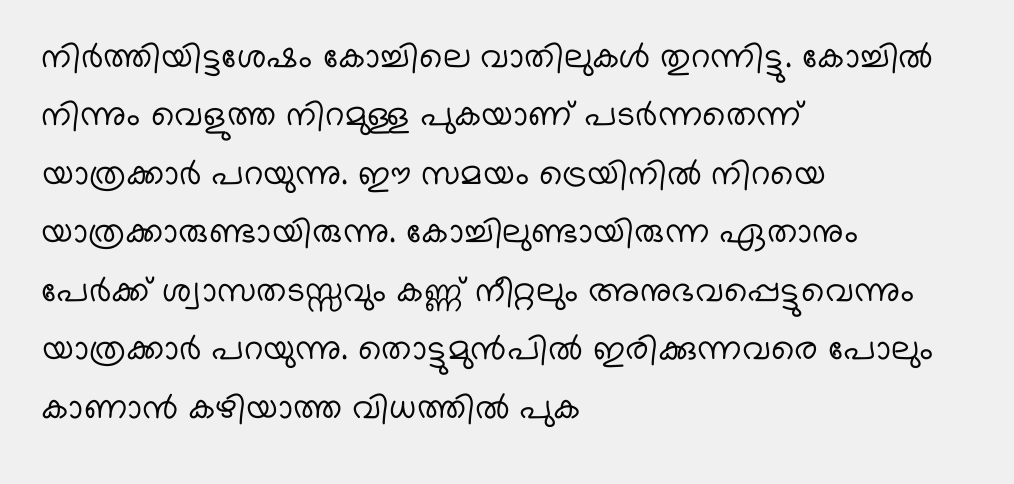നിര്‍ത്തിയിട്ടശേഷം കോച്ചിലെ വാതിലുകള്‍ തുറന്നിട്ടു. കോച്ചില്‍ നിന്നും വെളുത്ത നിറമുള്ള പുകയാണ് പടര്‍ന്നതെന്ന് യാത്രക്കാര്‍ പറയുന്നു. ഈ സമയം ട്രെയിനില്‍ നിറയെ യാത്രക്കാരുണ്ടായിരുന്നു. കോച്ചിലുണ്ടായിരുന്ന ഏതാനും പേര്‍ക്ക് ശ്വാസതടസ്സവും കണ്ണ് നീറ്റലും അനുഭവപ്പെട്ടുവെന്നും യാത്രക്കാര്‍ പറയുന്നു. തൊട്ടുമുന്‍പില്‍ ഇരിക്കുന്നവരെ പോലും കാണാന്‍ കഴിയാത്ത വിധത്തില്‍ പുക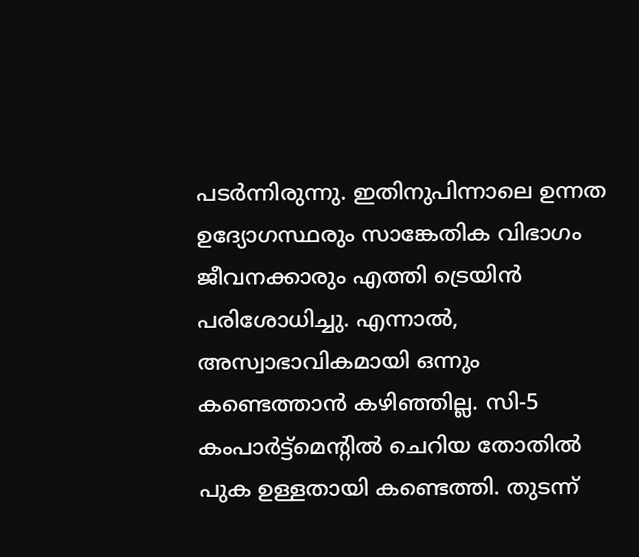പടര്‍ന്നിരുന്നു. ഇതിനുപിന്നാലെ ഉന്നത ഉദ്യോഗസ്ഥരും സാങ്കേതിക വിഭാഗം ജീവനക്കാരും എത്തി ട്രെയിന്‍ പരിശോധിച്ചു. എന്നാല്‍, അസ്വാഭാവികമായി ഒന്നും കണ്ടെത്താന്‍ കഴിഞ്ഞില്ല. സി-5 കംപാര്‍ട്ട്മെന്റില്‍ ചെറിയ തോതില്‍ പുക ഉള്ളതായി കണ്ടെത്തി. തുടന്ന്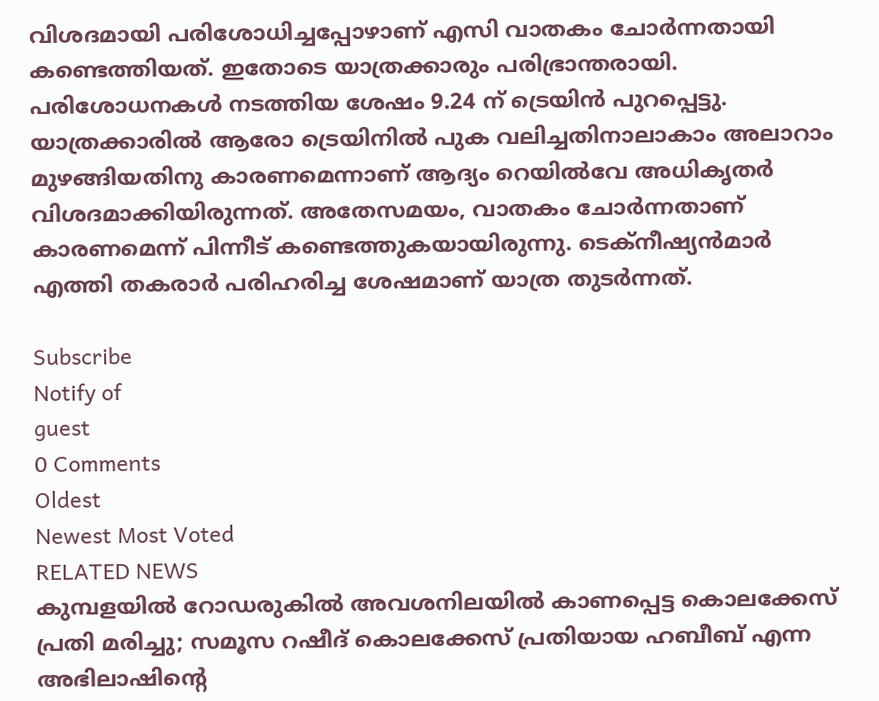വിശദമായി പരിശോധിച്ചപ്പോഴാണ് എസി വാതകം ചോര്‍ന്നതായി കണ്ടെത്തിയത്. ഇതോടെ യാത്രക്കാരും പരിഭ്രാന്തരായി. പരിശോധനകള്‍ നടത്തിയ ശേഷം 9.24 ന് ട്രെയിന്‍ പുറപ്പെട്ടു. യാത്രക്കാരില്‍ ആരോ ട്രെയിനില്‍ പുക വലിച്ചതിനാലാകാം അലാറാം മുഴങ്ങിയതിനു കാരണമെന്നാണ് ആദ്യം റെയില്‍വേ അധികൃതര്‍ വിശദമാക്കിയിരുന്നത്. അതേസമയം, വാതകം ചോര്‍ന്നതാണ് കാരണമെന്ന് പിന്നീട് കണ്ടെത്തുകയായിരുന്നു. ടെക്നീഷ്യന്‍മാര്‍ എത്തി തകരാര്‍ പരിഹരിച്ച ശേഷമാണ് യാത്ര തുടര്‍ന്നത്.

Subscribe
Notify of
guest
0 Comments
Oldest
Newest Most Voted
RELATED NEWS
കുമ്പളയില്‍ റോഡരുകില്‍ അവശനിലയില്‍ കാണപ്പെട്ട കൊലക്കേസ് പ്രതി മരിച്ചു; സമൂസ റഷീദ് കൊലക്കേസ് പ്രതിയായ ഹബീബ് എന്ന അഭിലാഷിന്റെ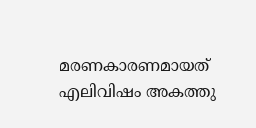മരണകാരണമായത് എലിവിഷം അകത്തു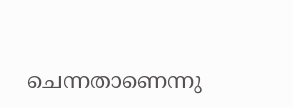ചെന്നതാണെന്നു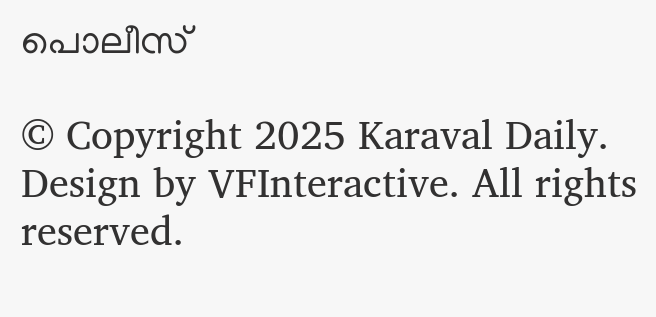പൊലീസ്

© Copyright 2025 Karaval Daily. Design by VFInteractive. All rights reserved.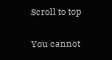Scroll to top

You cannot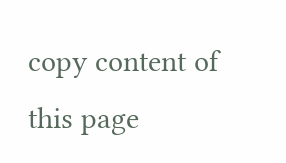copy content of this page